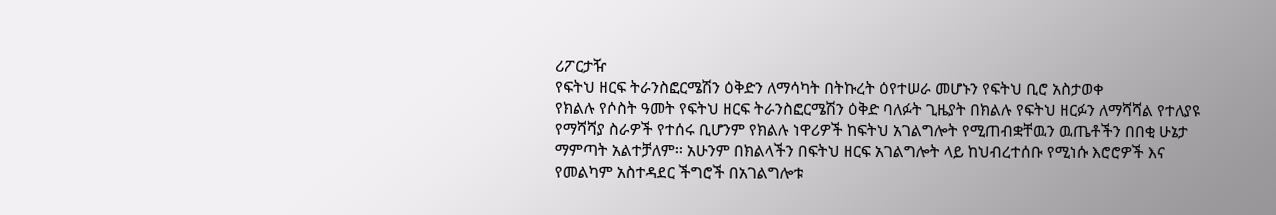ሪፖርታዥ
የፍትህ ዘርፍ ትራንስፎርሜሽን ዕቅድን ለማሳካት በትኩረት ዕየተሠራ መሆኑን የፍትህ ቢሮ አስታወቀ
የክልሉ የሶስት ዓመት የፍትህ ዘርፍ ትራንስፎርሜሽን ዕቅድ ባለፉት ጊዜያት በክልሉ የፍትህ ዘርፉን ለማሻሻል የተለያዩ የማሻሻያ ስራዎች የተሰሩ ቢሆንም የክልሉ ነዋሪዎች ከፍትህ አገልግሎት የሚጠብቋቸዉን ዉጤቶችን በበቂ ሁኔታ ማምጣት አልተቻለም፡፡ አሁንም በክልላችን በፍትህ ዘርፍ አገልግሎት ላይ ከህብረተሰቡ የሚነሱ እሮሮዎች እና የመልካም አስተዳደር ችግሮች በአገልግሎቱ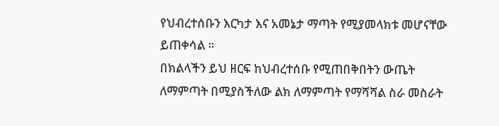የህብረተሰቡን እርካታ እና አመኔታ ማጣት የሚያመላክቱ መሆናቸው ይጠቀሳል ፡፡
በክልላችን ይህ ዘርፍ ከህብረተሰቡ የሚጠበቅበትን ውጤት ለማምጣት በሚያስችለው ልክ ለማምጣት የማሻሻል ስራ መስራት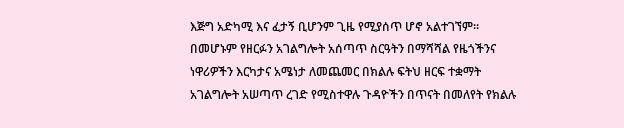እጅግ አድካሚ እና ፈታኝ ቢሆንም ጊዜ የሚያሰጥ ሆኖ አልተገኘም። በመሆኑም የዘርፉን አገልግሎት አሰጣጥ ስርዓትን በማሻሻል የዜጎችንና ነዋሪዎችን እርካታና አሜነታ ለመጨመር በክልሉ ፍትህ ዘርፍ ተቋማት አገልግሎት አሠጣጥ ረገድ የሚስተዋሉ ጉዳዮችን በጥናት በመለየት የክልሉ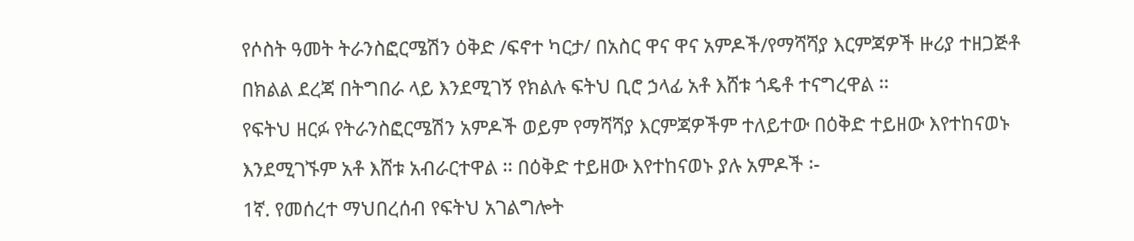የሶስት ዓመት ትራንስፎርሜሽን ዕቅድ /ፍኖተ ካርታ/ በአስር ዋና ዋና አምዶች/የማሻሻያ እርምጃዎች ዙሪያ ተዘጋጅቶ በክልል ደረጃ በትግበራ ላይ እንደሚገኝ የክልሉ ፍትህ ቢሮ ኃላፊ አቶ እሸቱ ጎዴቶ ተናግረዋል ፡፡
የፍትህ ዘርፉ የትራንስፎርሜሽን አምዶች ወይም የማሻሻያ እርምጃዎችም ተለይተው በዕቅድ ተይዘው እየተከናወኑ እንደሚገኙም አቶ እሸቱ አብራርተዋል ፡፡ በዕቅድ ተይዘው እየተከናወኑ ያሉ አምዶች ፡-
1ኛ. የመሰረተ ማህበረሰብ የፍትህ አገልግሎት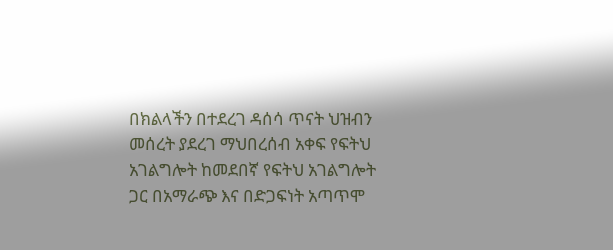በክልላችን በተደረገ ዳሰሳ ጥናት ህዝብን መሰረት ያደረገ ማህበረሰብ አቀፍ የፍትህ አገልግሎት ከመደበኛ የፍትህ አገልግሎት ጋር በአማራጭ እና በድጋፍነት አጣጥሞ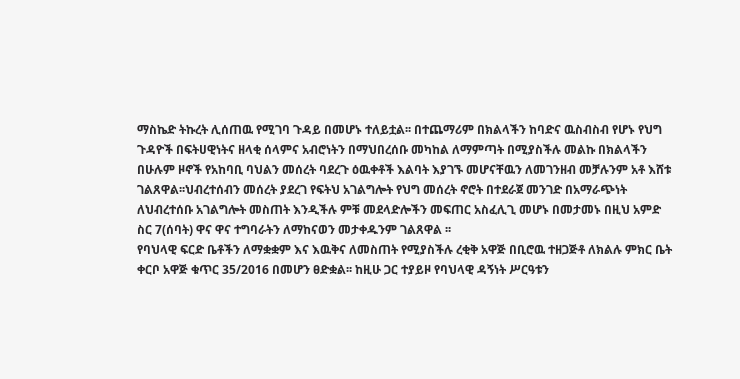ማስኬድ ትኩረት ሊሰጠዉ የሚገባ ጉዳይ በመሆኑ ተለይቷል፡፡ በተጨማሪም በክልላችን ከባድና ዉስብስብ የሆኑ የህግ ጉዳዮች በፍትሀዊነትና ዘላቂ ሰላምና አብሮነትን በማህበረሰቡ መካከል ለማምጣት በሚያስችሉ መልኩ በክልላችን በሁሉም ዞኖች የአከባቢ ባህልን መሰረት ባደረጉ ዕዉቀቶች እልባት እያገኙ መሆናቸዉን ለመገንዘብ መቻሉንም አቶ እሸቱ ገልጸዋል፡፡ህብረተሰብን መሰረት ያደረገ የፍትህ አገልግሎት የህግ መሰረት ኖሮት በተደራጀ መንገድ በአማራጭነት ለህብረተሰቡ አገልግሎት መስጠት እንዲችሉ ምቹ መደላድሎችን መፍጠር አስፈሊጊ መሆኑ በመታመኑ በዚህ አምድ ስር 7(ሰባት) ዋና ዋና ተግባራትን ለማከናወን መታቀዱንም ገልጸዋል ፡፡
የባህላዊ ፍርድ ቤቶችን ለማቋቋም እና እዉቅና ለመስጠት የሚያስችሉ ረቂቅ አዋጅ በቢሮዉ ተዘጋጅቶ ለክልሉ ምክር ቤት ቀርቦ አዋጅ ቁጥር 35/2016 በመሆን ፀድቋል፡፡ ከዚሁ ጋር ተያይዞ የባህላዊ ዳኝነት ሥርዓቱን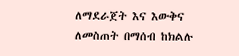ለማደራጀት እና እውቅና ለመስጠት በማሰብ ከክልሉ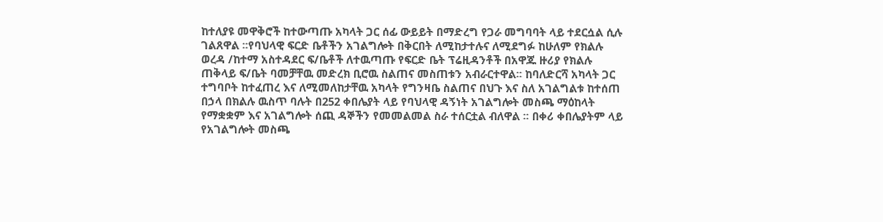ከተለያዩ መዋቅሮች ከተውጣጡ አካላት ጋር ሰፊ ውይይት በማድረግ የጋራ መግባባት ላይ ተደርሷል ሲሉ ገልጸዋል ፡፡የባህላዊ ፍርድ ቤቶችን አገልግሎት በቅርበት ለሚከታተሉና ለሚደግፉ ከሁለም የክልሉ ወረዳ /ከተማ አስተዳደር ፍ/ቤቶች ለተዉጣጡ የፍርድ ቤት ፕሬዚዳንቶች በአዋጁ ዙሪያ የክልሉ ጠቅላይ ፍ/ቤት ባመቻቸዉ መድረክ ቢሮዉ ስልጠና መስጠቱን አብራርተዋል፡፡ ከባለድርሻ አካላት ጋር ተግባቦት ከተፈጠረ እና ለሚመለከታቸዉ አካላት የግንዛቤ ስልጠና በህጉ እና ስለ አገልግልቱ ከተሰጠ በኃላ በክልሉ ዉስጥ ባሉት በ252 ቀበሌያት ላይ የባህላዊ ዳኝነት አገልግሎት መስጫ ማዕከላት የማቋቋም እና አገልግሎት ሰጪ ዳኞችን የመመልመል ስራ ተሰርቷል ብለዋል ፡፡ በቀሪ ቀበሌያትም ላይ የአገልግሎት መስጫ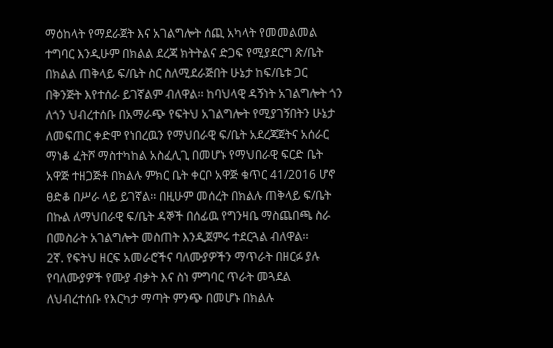ማዕከላት የማደራጀት እና አገልግሎት ሰጪ አካላት የመመልመል ተግባር እንዲሁም በክልል ደረጃ ክትትልና ድጋፍ የሚያደርግ ጽ/ቤት በክልል ጠቅላይ ፍ/ቤት ስር ስለሚደራጅበት ሁኔታ ከፍ/ቤቱ ጋር በቅንጅት እየተሰራ ይገኛልም ብለዋል፡፡ ከባህላዊ ዳኝነት አገልግሎት ጎን ለጎን ህብረተሰቡ በአማራጭ የፍትህ አገልግሎት የሚያገኝበትን ሁኔታ ለመፍጠር ቀድሞ የነበረዉን የማህበራዊ ፍ/ቤት አደረጃጀትና አሰራር ማነቆ ፈትሾ ማስተካከል አስፈሊጊ በመሆኑ የማህበራዊ ፍርድ ቤት አዋጅ ተዘጋጅቶ በክልሉ ምክር ቤት ቀርቦ አዋጅ ቁጥር 41/2016 ሆኖ ፀድቆ በሥራ ላይ ይገኛል፡፡ በዚሁም መሰረት በክልሉ ጠቅላይ ፍ/ቤት በኩል ለማህበራዊ ፍ/ቤት ዳኞች በሰፊዉ የግንዛቤ ማስጨበጫ ስራ በመስራት አገልግሎት መስጠት እንዲጀምሩ ተደርጓል ብለዋል፡፡
2ኛ. የፍትህ ዘርፍ አመራሮችና ባለሙያዎችን ማጥራት በዘርፉ ያሉ የባለሙያዎች የሙያ ብቃት እና ስነ ምግባር ጥራት መጓደል ለህብረተሰቡ የእርካታ ማጣት ምንጭ በመሆኑ በክልሉ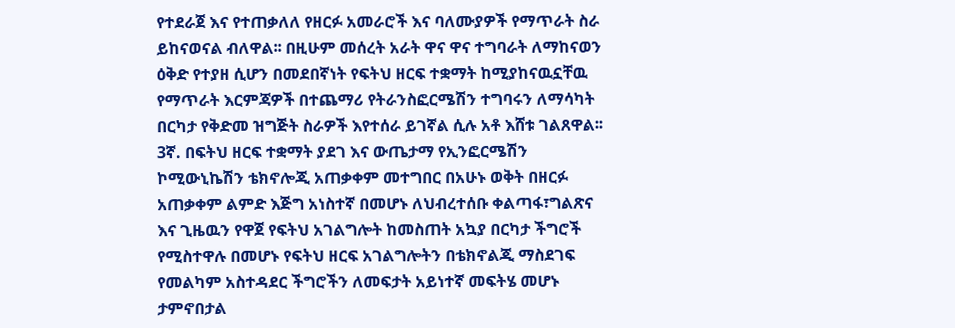የተደራጀ እና የተጠቃለለ የዘርፉ አመራሮች እና ባለሙያዎች የማጥራት ስራ ይከናወናል ብለዋል፡፡ በዚሁም መሰረት አራት ዋና ዋና ተግባራት ለማከናወን ዕቅድ የተያዘ ሲሆን በመደበኛነት የፍትህ ዘርፍ ተቋማት ከሚያከናዉኗቸዉ የማጥራት እርምጃዎች በተጨማሪ የትራንስፎርሜሽን ተግባሩን ለማሳካት በርካታ የቅድመ ዝግጅት ስራዎች እየተሰራ ይገኛል ሲሉ አቶ እሸቱ ገልጸዋል፡፡
3ኛ. በፍትህ ዘርፍ ተቋማት ያደገ እና ውጤታማ የኢንፎርሜሽን ኮሚውኒኬሽን ቴክኖሎጂ አጠቃቀም መተግበር በአሁኑ ወቅት በዘርፉ አጠቃቀም ልምድ እጅግ አነስተኛ በመሆኑ ለህብረተሰቡ ቀልጣፋ፣ግልጽና እና ጊዜዉን የዋጀ የፍትህ አገልግሎት ከመስጠት አኳያ በርካታ ችግሮች የሚስተዋሉ በመሆኑ የፍትህ ዘርፍ አገልግሎትን በቴክኖልጂ ማስደገፍ የመልካም አስተዳደር ችግሮችን ለመፍታት አይነተኛ መፍትሄ መሆኑ ታምኖበታል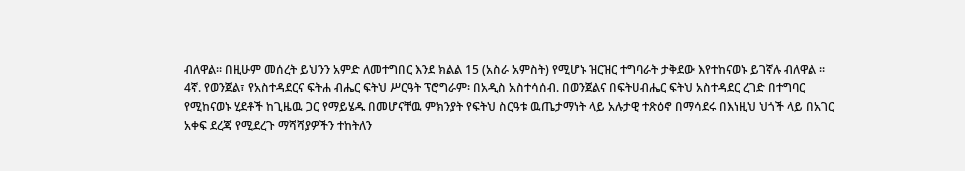ብለዋል፡፡ በዚሁም መሰረት ይህንን አምድ ለመተግበር እንደ ክልል 15 (አስራ አምስት) የሚሆኑ ዝርዝር ተግባራት ታቅደው እየተከናወኑ ይገኛሉ ብለዋል ፡፡
4ኛ. የወንጀል፣ የአስተዳደርና ፍትሐ ብሔር ፍትህ ሥርዓት ፕሮግራም፡ በአዲስ አስተሳሰብ. በወንጀልና በፍትሀብሔር ፍትህ አስተዳደር ረገድ በተግባር የሚከናወኑ ሂደቶች ከጊዜዉ ጋር የማይሄዱ በመሆናቸዉ ምክንያት የፍትህ ስርዓቱ ዉጤታማነት ላይ አሉታዊ ተጽዕኖ በማሳደሩ በእነዚህ ህጎች ላይ በአገር አቀፍ ደረጃ የሚደረጉ ማሻሻያዎችን ተከትለን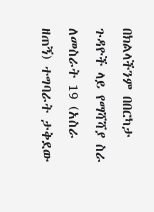በክልላችንም በበርካታ ጉዳዮች ላይ የማሻሻያ ስራ ለመስራት 19 (አስራ ዘጠኝ) ተግባራት ታቅደው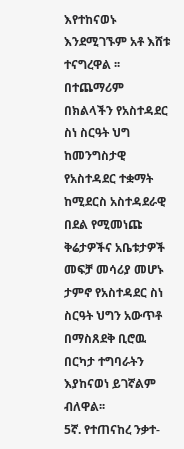እየተከናወኑ እንደሚገኙም አቶ እሸቱ ተናግረዋል ፡፡ በተጨማሪም በክልላችን የአስተዳደር ስነ ስርዓት ህግ ከመንግስታዊ የአስተዳደር ተቋማት ከሚደርስ አስተዳደራዊ በደል የሚመነጩ ቅሬታዎችና አቤቱታዎች መፍቻ መሳሪያ መሆኑ ታምኖ የአስተዳደር ስነ ስርዓት ህግን አውጥቶ በማስጸደቅ ቢሮዉ በርካታ ተግባራትን እያከናወነ ይገኛልም ብለዋል፡፡
5ኛ. የተጠናከረ ንቃተ-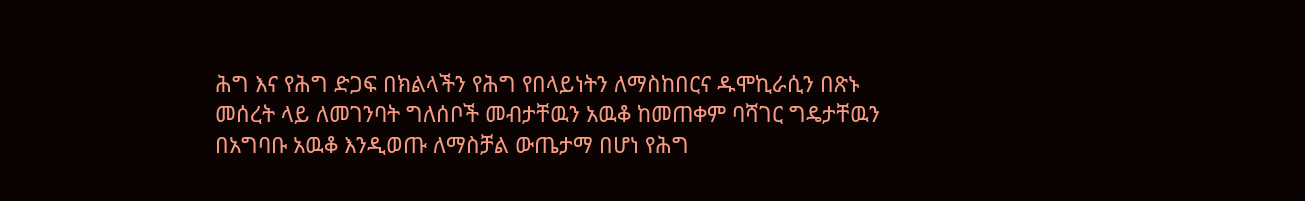ሕግ እና የሕግ ድጋፍ በክልላችን የሕግ የበላይነትን ለማስከበርና ዱሞኪራሲን በጽኑ መሰረት ላይ ለመገንባት ግለሰቦች መብታቸዉን አዉቆ ከመጠቀም ባሻገር ግዴታቸዉን በአግባቡ አዉቆ እንዲወጡ ለማስቻል ውጤታማ በሆነ የሕግ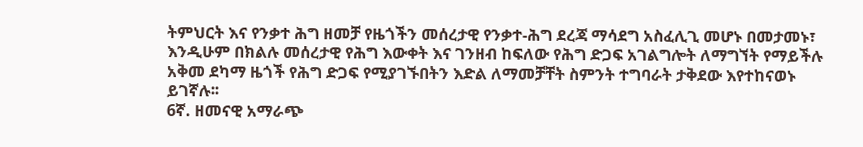ትምህርት እና የንቃተ ሕግ ዘመቻ የዜጎችን መሰረታዊ የንቃተ-ሕግ ደረጃ ማሳደግ አስፈሊጊ መሆኑ በመታመኑ፣ እንዲሁም በክልሉ መሰረታዊ የሕግ እውቀት እና ገንዘብ ከፍለው የሕግ ድጋፍ አገልግሎት ለማግኘት የማይችሉ አቅመ ደካማ ዜጎች የሕግ ድጋፍ የሚያገኙበትን እድል ለማመቻቸት ስምንት ተግባራት ታቅደው እየተከናወኑ ይገኛሉ፡፡
6ኛ. ዘመናዊ አማራጭ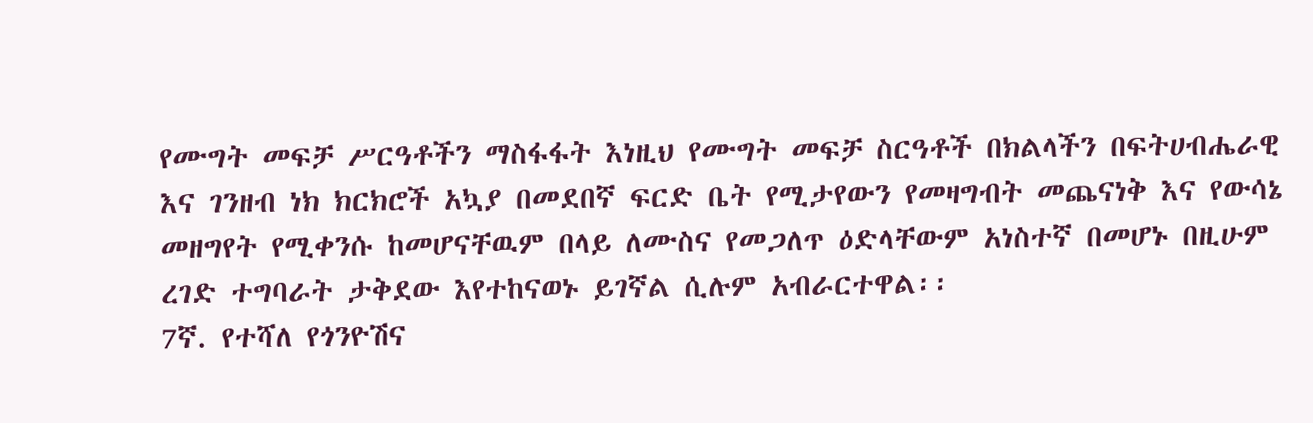የሙግት መፍቻ ሥርዓቶችን ማስፋፋት እነዚህ የሙግት መፍቻ ስርዓቶች በክልላችን በፍትሀብሔራዊ እና ገንዘብ ነክ ክርክሮች አኳያ በመደበኛ ፍርድ ቤት የሚታየውን የመዛግብት መጨናነቅ እና የውሳኔ መዘግየት የሚቀንሱ ከመሆናቸዉም በላይ ለሙስና የመጋለጥ ዕድላቸውም አነስተኛ በመሆኑ በዚሁም ረገድ ተግባራት ታቅደው እየተከናወኑ ይገኛል ሲሉም አብራርተዋል፡፡
7ኛ. የተሻለ የጎንዮሽና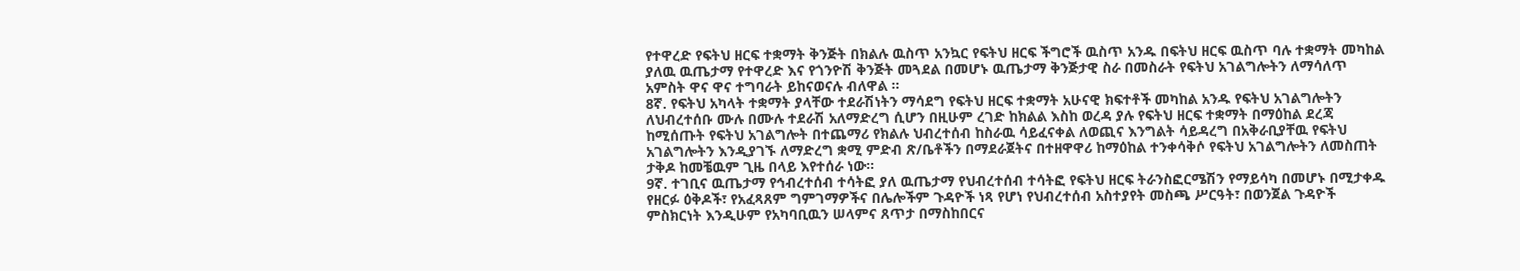የተዋረድ የፍትህ ዘርፍ ተቋማት ቅንጅት በክልሉ ዉስጥ አንኳር የፍትህ ዘርፍ ችግሮች ዉስጥ አንዱ በፍትህ ዘርፍ ዉስጥ ባሉ ተቋማት መካከል ያለዉ ዉጤታማ የተዋረድ እና የጎንዮሽ ቅንጅት መጓደል በመሆኑ ዉጤታማ ቅንጅታዊ ስራ በመስራት የፍትህ አገልግሎትን ለማሳለጥ አምስት ዋና ዋና ተግባራት ይከናወናሉ ብለዋል ፡፡
8ኛ. የፍትህ አካላት ተቋማት ያላቸው ተደራሽነትን ማሳደግ የፍትህ ዘርፍ ተቋማት አሁናዊ ክፍተቶች መካከል አንዱ የፍትህ አገልግሎትን ለህብረተሰቡ ሙሉ በሙሉ ተደራሽ አለማድረግ ሲሆን በዚሁም ረገድ ከክልል እስከ ወረዳ ያሉ የፍትህ ዘርፍ ተቋማት በማዕከል ደረጃ ከሚሰጡት የፍትህ አገልግሎት በተጨማሪ የክልሉ ህብረተሰብ ከስራዉ ሳይፈናቀል ለወጪና እንግልት ሳይዳረግ በአቅራቢያቸዉ የፍትህ አገልግሎትን እንዲያገኙ ለማድረግ ቋሚ ምድብ ጽ/ቤቶችን በማደራጀትና በተዘዋዋሪ ከማዕከል ተንቀሳቅሶ የፍትህ አገልግሎትን ለመስጠት ታቅዶ ከመቼዉም ጊዜ በላይ እየተሰራ ነው፡፡
9ኛ. ተገቢና ዉጤታማ የኅብረተሰብ ተሳትፎ ያለ ዉጤታማ የህብረተሰብ ተሳትፎ የፍትህ ዘርፍ ትራንስፎርሜሽን የማይሳካ በመሆኑ በሚታቀዱ የዘርፉ ዕቅዶች፣ የአፈጻጸም ግምገማዎችና በሌሎችም ጉዳዮች ነጻ የሆነ የህብረተሰብ አስተያየት መስጫ ሥርዓት፣ በወንጀል ጉዳዮች ምስክርነት እንዲሁም የአካባቢዉን ሠላምና ጸጥታ በማስከበርና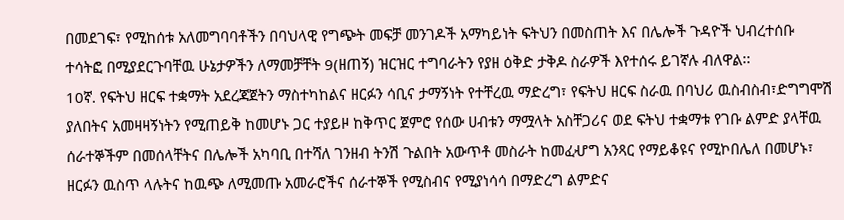በመደገፍ፣ የሚከሰቱ አለመግባባቶችን በባህላዊ የግጭት መፍቻ መንገዶች አማካይነት ፍትህን በመስጠት እና በሌሎች ጉዳዮች ህብረተሰቡ ተሳትፎ በሚያደርጉባቸዉ ሁኔታዎችን ለማመቻቸት 9(ዘጠኝ) ዝርዝር ተግባራትን የያዘ ዕቅድ ታቅዶ ስራዎች እየተሰሩ ይገኛሉ ብለዋል፡፡
10ኛ. የፍትህ ዘርፍ ተቋማት አደረጃጀትን ማስተካከልና ዘርፉን ሳቢና ታማኝነት የተቸረዉ ማድረግ፣ የፍትህ ዘርፍ ስራዉ በባህሪ ዉስብስብ፣ድግግሞሽ ያለበትና አመዛዛኝነትን የሚጠይቅ ከመሆኑ ጋር ተያይዞ ከቅጥር ጀምሮ የሰው ሀብቱን ማሟላት አስቸጋሪና ወደ ፍትህ ተቋማቱ የገቡ ልምድ ያላቸዉ ሰራተኞችም በመሰላቸትና በሌሎች አካባቢ በተሻለ ገንዘብ ትንሽ ጉልበት አውጥቶ መስራት ከመፈሇግ አንጻር የማይቆዩና የሚኮበሌለ በመሆኑ፣ ዘርፉን ዉስጥ ላሉትና ከዉጭ ለሚመጡ አመራሮችና ሰራተኞች የሚስብና የሚያነሳሳ በማድረግ ልምድና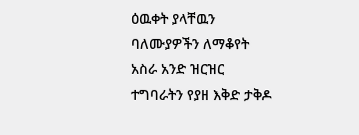ዕዉቀት ያላቸዉን ባለሙያዎችን ለማቆየት አስራ አንድ ዝርዝር ተግባራትን የያዘ እቅድ ታቅዶ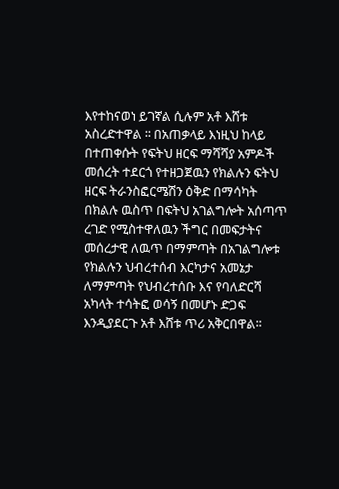እየተከናወነ ይገኛል ሲሉም አቶ እሸቱ አስረድተዋል ፡፡ በአጠቃላይ እነዚህ ከላይ በተጠቀሱት የፍትህ ዘርፍ ማሻሻያ አምዶች መሰረት ተደርጎ የተዘጋጀዉን የክልሉን ፍትህ ዘርፍ ትራንስፎርሜሽን ዕቅድ በማሳካት በክልሉ ዉስጥ በፍትህ አገልግሎት አሰጣጥ ረገድ የሚስተዋለዉን ችግር በመፍታትና መሰረታዊ ለዉጥ በማምጣት በአገልግሎቱ የክልሉን ህብረተሰብ እርካታና አመኔታ ለማምጣት የህብረተሰቡ እና የባለድርሻ አካላት ተሳትፎ ወሳኝ በመሆኑ ድጋፍ እንዲያደርጉ አቶ እሸቱ ጥሪ አቅርበዋል፡፡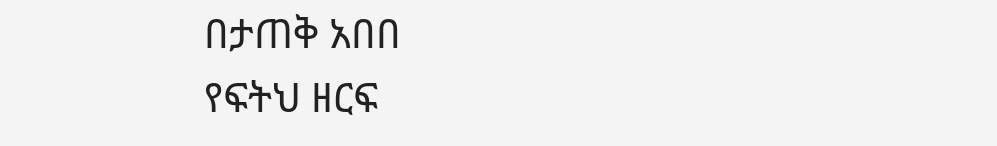በታጠቅ አበበ
የፍትህ ዘርፍ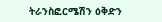ትራንስፎርሜሽን ዕቅድን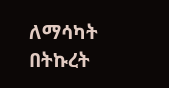ለማሳካት በትኩረት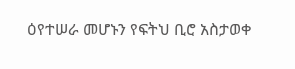ዕየተሠራ መሆኑን የፍትህ ቢሮ አስታወቀ